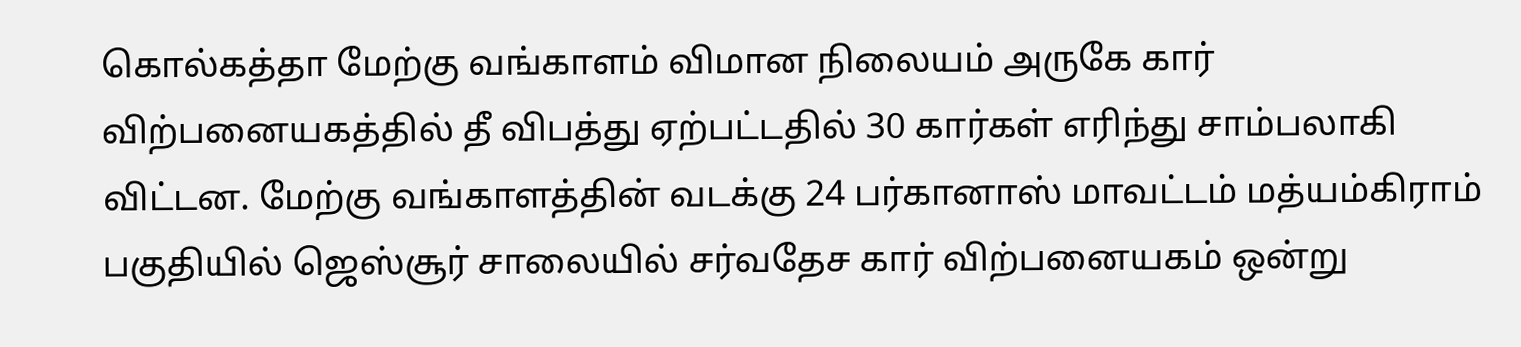கொல்கத்தா மேற்கு வங்காளம் விமான நிலையம் அருகே கார் விற்பனையகத்தில் தீ விபத்து ஏற்பட்டதில் 30 கார்கள் எரிந்து சாம்பலாகி விட்டன. மேற்கு வங்காளத்தின் வடக்கு 24 பர்கானாஸ் மாவட்டம் மத்யம்கிராம் பகுதியில் ஜெஸ்சூர் சாலையில் சர்வதேச கார் விற்பனையகம் ஒன்று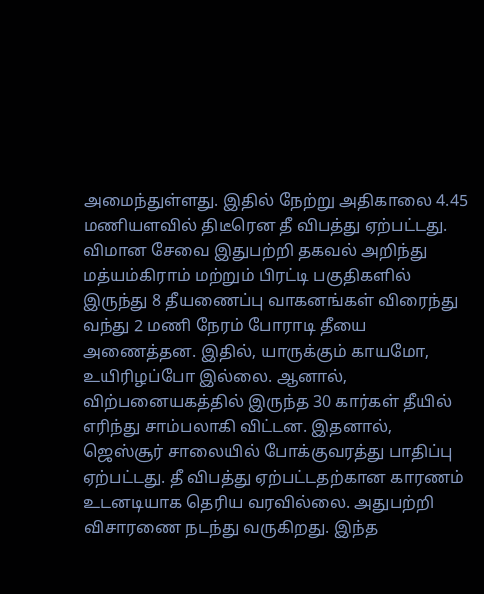அமைந்துள்ளது. இதில் நேற்று அதிகாலை 4.45 மணியளவில் திடீரென தீ விபத்து ஏற்பட்டது. விமான சேவை இதுபற்றி தகவல் அறிந்து மத்யம்கிராம் மற்றும் பிரட்டி பகுதிகளில் இருந்து 8 தீயணைப்பு வாகனங்கள் விரைந்து வந்து 2 மணி நேரம் போராடி தீயை அணைத்தன. இதில், யாருக்கும் காயமோ, உயிரிழப்போ இல்லை. ஆனால், விற்பனையகத்தில் இருந்த 30 கார்கள் தீயில் எரிந்து சாம்பலாகி விட்டன. இதனால், ஜெஸ்சூர் சாலையில் போக்குவரத்து பாதிப்பு ஏற்பட்டது. தீ விபத்து ஏற்பட்டதற்கான காரணம் உடனடியாக தெரிய வரவில்லை. அதுபற்றி விசாரணை நடந்து வருகிறது. இந்த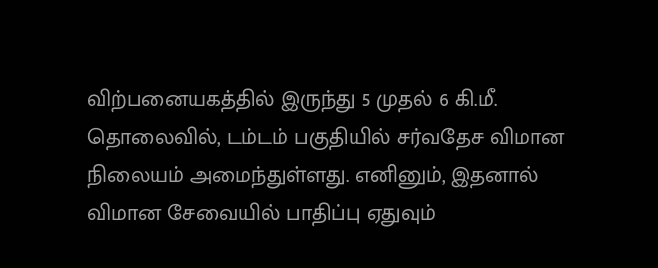விற்பனையகத்தில் இருந்து 5 முதல் 6 கி.மீ. தொலைவில், டம்டம் பகுதியில் சர்வதேச விமான நிலையம் அமைந்துள்ளது. எனினும், இதனால் விமான சேவையில் பாதிப்பு ஏதுவும்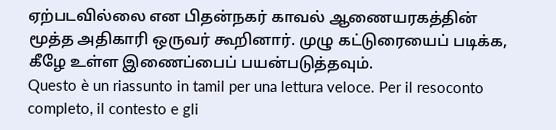ஏற்படவில்லை என பிதன்நகர் காவல் ஆணையரகத்தின் மூத்த அதிகாரி ஒருவர் கூறினார். முழு கட்டுரையைப் படிக்க, கீழே உள்ள இணைப்பைப் பயன்படுத்தவும்.
Questo è un riassunto in tamil per una lettura veloce. Per il resoconto completo, il contesto e gli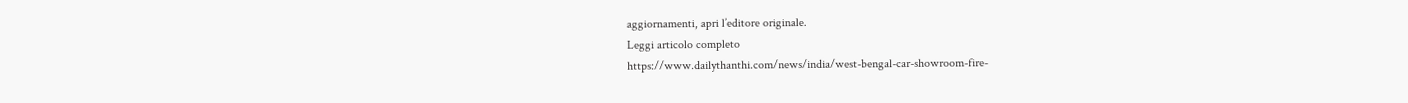aggiornamenti, apri l’editore originale.
Leggi articolo completo
https://www.dailythanthi.com/news/india/west-bengal-car-showroom-fire-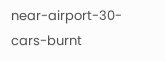near-airport-30-cars-burnt